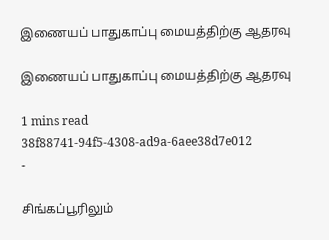இணையப் பாதுகாப்பு மையத்திற்கு ஆதரவு

இணையப் பாதுகாப்பு மையத்திற்கு ஆதரவு

1 mins read
38f88741-94f5-4308-ad9a-6aee38d7e012
-

சிங்கப்பூரிலும்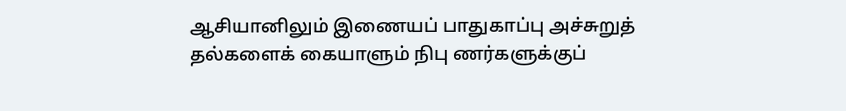ஆசியானிலும் இணையப் பாதுகாப்பு அச்சுறுத் தல்களைக் கையாளும் நிபு ணர்களுக்குப்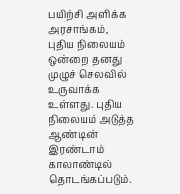பயிற்சி அளிக்க அரசாங்கம், புதிய நிலையம் ஒன்றை தனது முழுச் செலவில் உருவாக்க உள்ளது. புதிய நிலையம் அடுத்த ஆண்டின் இரண்டாம் காலாண்டில் தொடங்கப்படும்.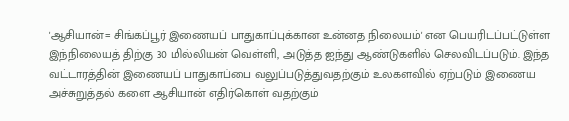'ஆசியான்= சிங்கப்பூர் இணையப் பாதுகாப்புக்கான உன்னத நிலையம்' என பெயரிடப்பட்டுள்ள இந்நிலையத் திற்கு 30 மில்லியன் வெள்ளி, அடுத்த ஐந்து ஆண்டுகளில் செலவிடப்படும். இந்த வட்டாரத்தின் இணையப் பாதுகாப்பை வலுப்படுத்துவதற்கும் உலகளவில் ஏற்படும் இணைய அச்சுறுத்தல் களை ஆசியான் எதிர்கொள் வதற்கும்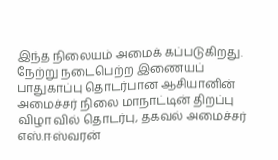இந்த நிலையம் அமைக் கப்படுகிறது. நேற்று நடைபெற்ற இணையப் பாதுகாப்பு தொடர்பான ஆசியானின் அமைச்சர் நிலை மாநாட்டின் திறப்பு விழா வில் தொடர்பு, தகவல் அமைச்சர் எஸ்.ஈஸ்வரன்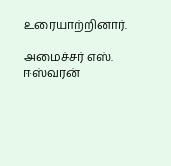உரையாற்றினார்.

அமைச்சர் எஸ். ஈஸ்வரன்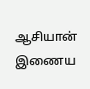ஆசியான் இணைய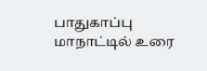பாதுகாப்பு மாநாட்டில் உரை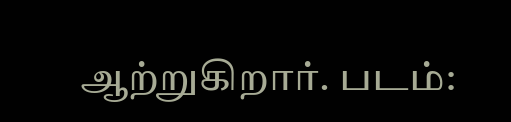ஆற்றுகிறார். படம்: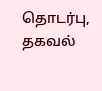தொடர்பு, தகவல்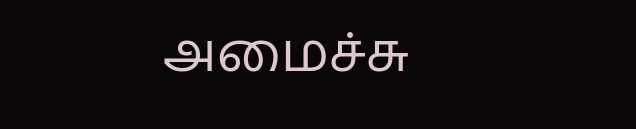அமைச்சு